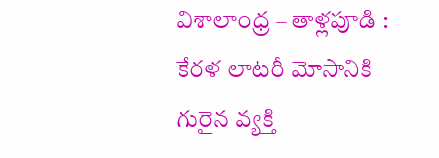విశాలాంధ్ర – తాళ్లపూడి : కేరళ లాటరీ మోసానికి గురైన వ్యక్తి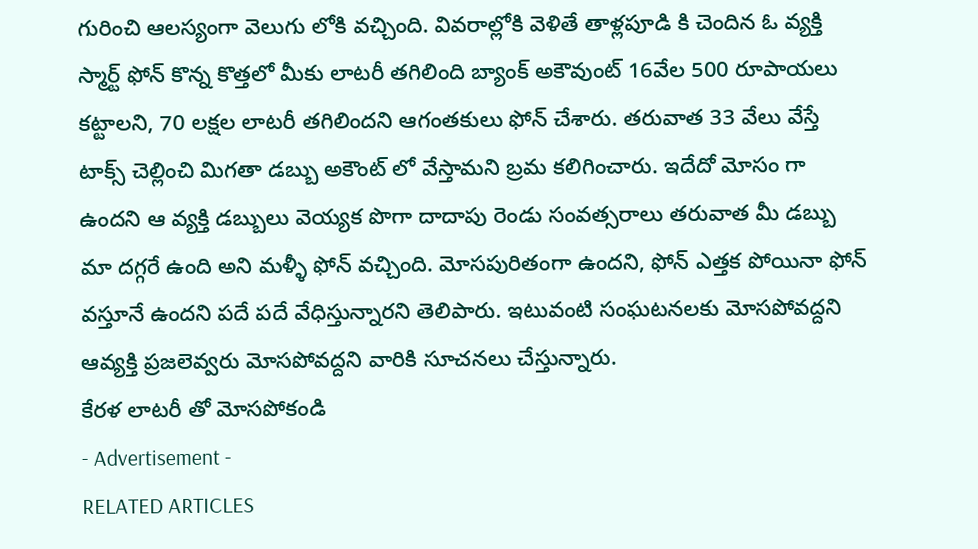గురించి ఆలస్యంగా వెలుగు లోకి వచ్చింది. వివరాల్లోకి వెళితే తాళ్లపూడి కి చెందిన ఓ వ్యక్తి స్మార్ట్ ఫోన్ కొన్న కొత్తలో మీకు లాటరీ తగిలింది బ్యాంక్ అకౌవుంట్ 16వేల 500 రూపాయలు కట్టాలని, 70 లక్షల లాటరీ తగిలిందని ఆగంతకులు ఫోన్ చేశారు. తరువాత 33 వేలు వేస్తే టాక్స్ చెల్లించి మిగతా డబ్బు అకౌంట్ లో వేస్తామని బ్రమ కలిగించారు. ఇదేదో మోసం గా ఉందని ఆ వ్యక్తి డబ్బులు వెయ్యక పొగా దాదాపు రెండు సంవత్సరాలు తరువాత మీ డబ్బు మా దగ్గరే ఉంది అని మళ్ళీ ఫోన్ వచ్చింది. మోసపురితంగా ఉందని, ఫోన్ ఎత్తక పోయినా ఫోన్ వస్తూనే ఉందని పదే పదే వేధిస్తున్నారని తెలిపారు. ఇటువంటి సంఘటనలకు మోసపోవద్దని ఆవ్యక్తి ప్రజలెవ్వరు మోసపోవద్దని వారికి సూచనలు చేస్తున్నారు.
కేరళ లాటరీ తో మోసపోకండి
- Advertisement -
RELATED ARTICLES